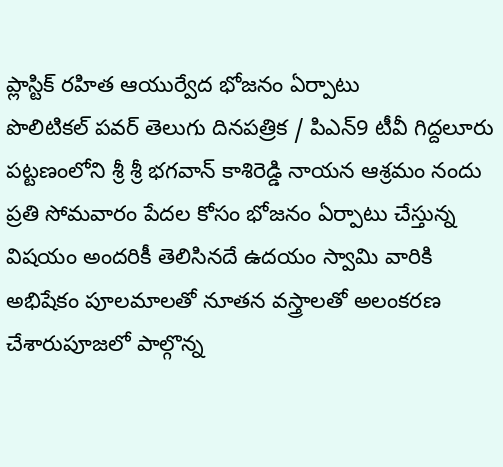ప్లాస్టిక్ రహిత ఆయుర్వేద భోజనం ఏర్పాటు
పొలిటికల్ పవర్ తెలుగు దినపత్రిక / పిఎన్9 టీవీ గిద్దలూరు పట్టణంలోని శ్రీ శ్రీ భగవాన్ కాశిరెడ్డి నాయన ఆశ్రమం నందు ప్రతి సోమవారం పేదల కోసం భోజనం ఏర్పాటు చేస్తున్న విషయం అందరికీ తెలిసినదే ఉదయం స్వామి వారికి అభిషేకం పూలమాలతో నూతన వస్త్రాలతో అలంకరణ చేశారుపూజలో పాల్గొన్న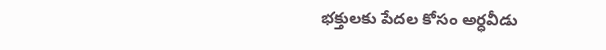భక్తులకు పేదల కోసం అర్ధవీడు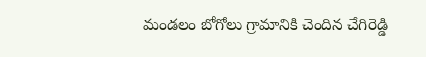మండలం బోగోలు గ్రామానికి చెందిన చేగిరెడ్డి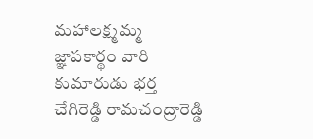మహాలక్ష్మమ్మ జ్ఞాపకార్థం వారి కుమారుడు భర్త చేగిరెడ్డి రామచంద్రారెడ్డి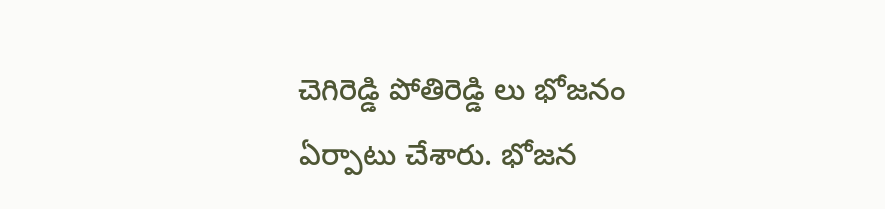చెగిరెడ్డి పోతిరెడ్డి లు భోజనం ఏర్పాటు చేశారు. భోజన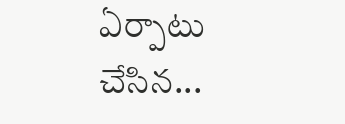ఏర్పాటు చేసిన...